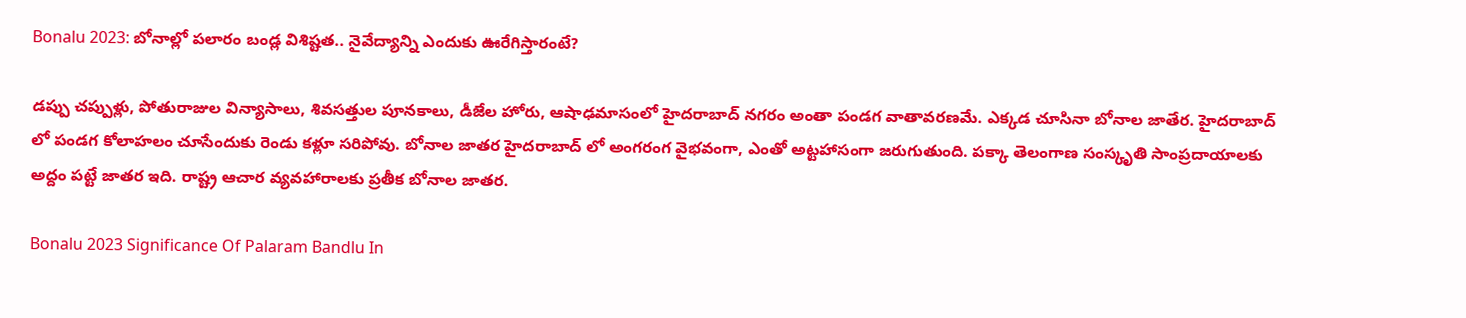Bonalu 2023: బోనాల్లో పలారం బండ్ల విశిష్టత.. నైవేద్యాన్ని ఎందుకు ఊరేగిస్తారంటే?

డప్పు చప్పుళ్లు, పోతురాజుల విన్యాసాలు, శివసత్తుల పూనకాలు, డీజేల హోరు, ఆషాఢమాసంలో హైదరాబాద్ నగరం అంతా పండగ వాతావరణమే. ఎక్కడ చూసినా బోనాల జాతేర. హైదరాబాద్ లో పండగ కోలాహలం చూసేందుకు రెండు కళ్లూ సరిపోవు. బోనాల జాతర హైదరాబాద్ లో అంగరంగ వైభవంగా, ఎంతో అట్టహాసంగా జరుగుతుంది. పక్కా తెలంగాణ సంస్కృతి సాంప్రదాయాలకు అద్దం పట్టే జాతర ఇది. రాష్ట్ర ఆచార వ్యవహారాలకు ప్రతీక బోనాల జాతర.

Bonalu 2023 Significance Of Palaram Bandlu In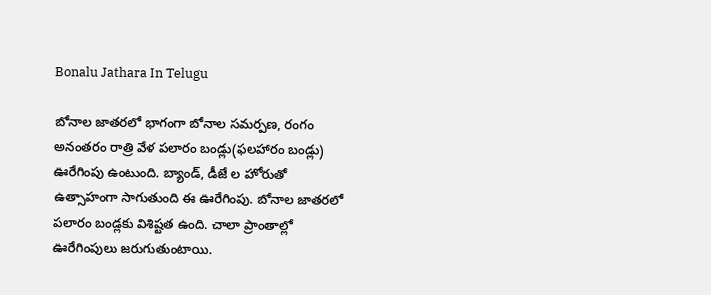Bonalu Jathara In Telugu

బోనాల జాతరలో భాగంగా బోనాల సమర్పణ, రంగం అనంతరం రాత్రి వేళ పలారం బండ్లు(ఫలహారం బండ్లు) ఊరేగింపు ఉంటుంది. బ్యాండ్, డీజే ల హోరుతో ఉత్సాహంగా సాగుతుంది ఈ ఊరేగింపు. బోనాల జాతరలో పలారం బండ్లకు విశిష్టత ఉంది. చాలా ప్రాంతాల్లో ఊరేగింపులు జరుగుతుంటాయి.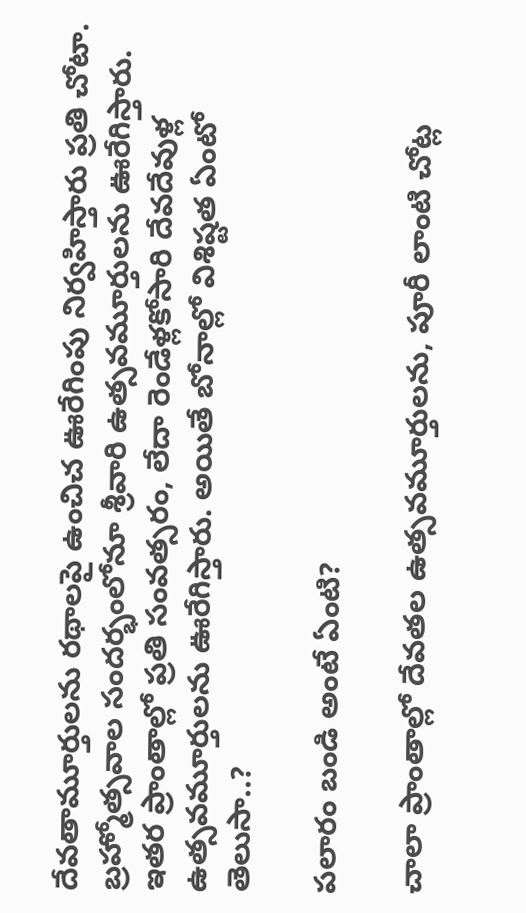దేవతామూర్తులను రథాలపై ఉంచిచ ఊరేగింపు నిర్వహిస్తారు ప్రతి చోటా. బ్రహ్మోత్సవాల సందర్భంలోనూ శ్రీవారి ఉత్సవమూర్తులను ఊరేగిస్తారు. ఇతర ప్రాంతాల్లో ప్రతి సంవత్సరం, లేదా రెండేళ్లకోసారి దేవదేవుళ్ల ఉత్సవమూర్తులను ఊరేగిస్తారు. అయితే బోనాల్లో విశిష్టత ఏంటో తెలుసా..?

పలారం బండి అంటే ఏంటి?

చాలా ప్రాంతాల్లో దేవతల ఉత్సవమూర్తులను, పూరీ లాంటి చోట్ల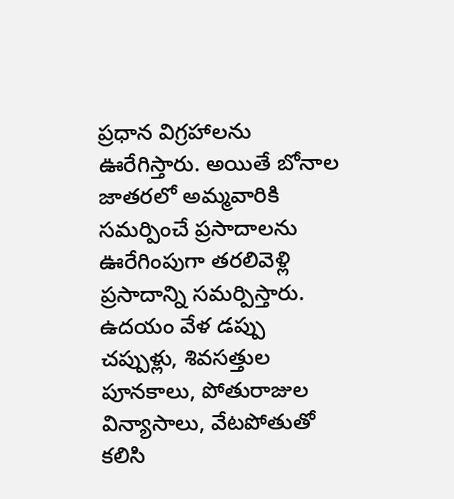ప్రధాన విగ్రహాలను ఊరేగిస్తారు. అయితే బోనాల జాతరలో అమ్మవారికి సమర్పించే ప్రసాదాలను ఊరేగింపుగా తరలివెళ్లి ప్రసాదాన్ని సమర్పిస్తారు. ఉదయం వేళ డప్పు చప్పుళ్లు, శివసత్తుల పూనకాలు, పోతురాజుల విన్యాసాలు, వేటపోతుతో కలిసి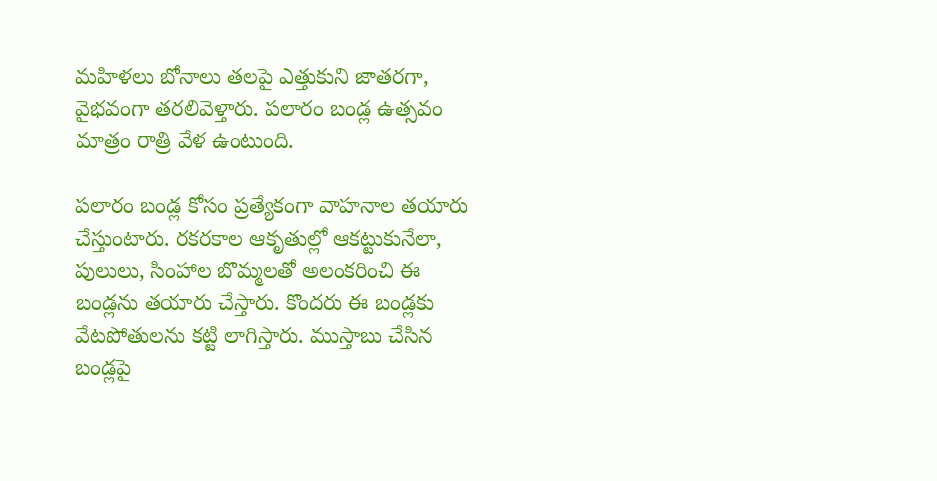మహిళలు బోనాలు తలపై ఎత్తుకుని జాతరగా, వైభవంగా తరలివెళ్తారు. పలారం బండ్ల ఉత్సవం మాత్రం రాత్రి వేళ ఉంటుంది.

పలారం బండ్ల కోసం ప్రత్యేకంగా వాహనాల తయారు చేస్తుంటారు. రకరకాల ఆకృతుల్లో ఆకట్టుకునేలా, పులులు, సింహాల బొమ్మలతో అలంకరించి ఈ బండ్లను తయారు చేస్తారు. కొందరు ఈ బండ్లకు వేటపోతులను కట్టి లాగిస్తారు. ముస్తాబు చేసిన బండ్లపై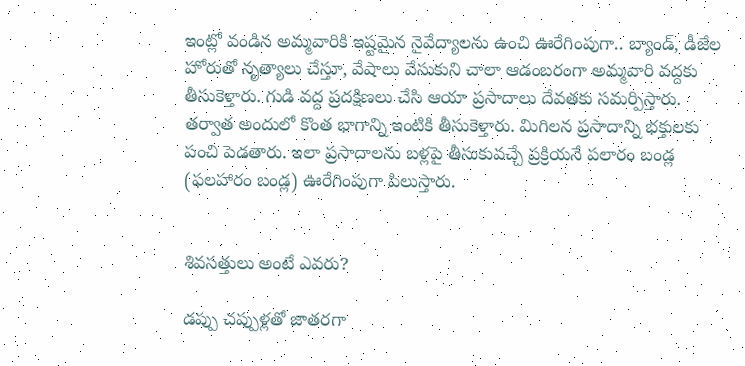ఇంట్లో వండిన అమ్మవారికి ఇష్టమైన నైవేద్యాలను ఉంచి ఊరేగింపుగా.. బ్యాండ్, డీజేల హోరుతో నృత్యాలు చేస్తూ, వేషాలు వేసుకుని చాలా ఆడంబరంగా అమ్మవారి వద్దకు తీసుకెళ్తారు. గుడి వద్ద ప్రదక్షిణలు చేసి ఆయా ప్రసాదాలు దేవతకు సమర్పిస్తారు. తర్వాత అందులో కొంత భాగాన్ని ఇంటికి తీసుకెళ్తారు. మిగిలన ప్రసాదాన్ని భక్తులకు పంచి పెడతారు. ఇలా ప్రసాదాలను బళ్లపై తీసుకువచ్చే ప్రక్రియనే పలారం బండ్ల (ఫలహారం బండ్ల) ఊరేగింపుగా పిలుస్తారు.


శివసత్తులు అంటే ఎవరు?

డప్పు చప్పుళ్లతో జాతరగా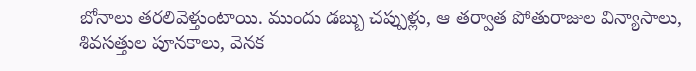బోనాలు తరలివెళ్తుంటాయి. ముందు డబ్బు చప్పుళ్లు, ఆ తర్వాత పోతురాజుల విన్యాసాలు, శివసత్తుల పూనకాలు, వెనక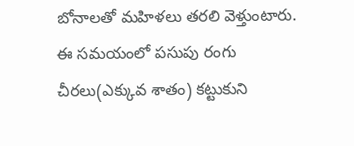బోనాలతో మహిళలు తరలి వెళ్తుంటారు. ఈ సమయంలో పసుపు రంగు చీరలు(ఎక్కువ శాతం) కట్టుకుని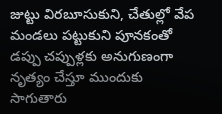జుట్టు విరబూసుకుని, చేతుల్లో వేప మండలు పట్టుకుని పూనకంతో డప్పు చప్పుళ్లకు అనుగుణంగా నృత్యం చేస్తూ ముందుకు సాగుతారు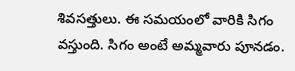శివసత్తులు. ఈ సమయంలో వారికి సిగం వస్తుంది. సిగం అంటే అమ్మవారు పూనడం.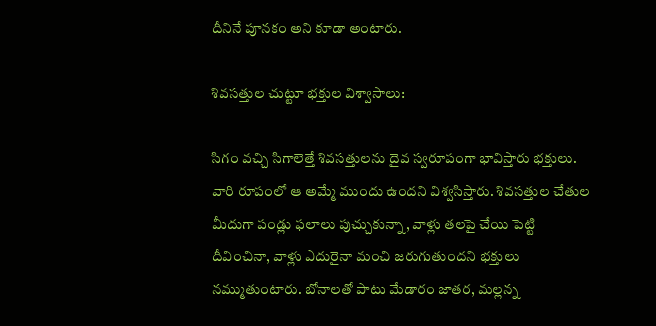దీనినే పూనకం అని కూడా అంటారు.

శివసత్తుల చుట్టూ భక్తుల విశ్వాసాలు:

సిగం వచ్చి సిగాలెత్తే శివసత్తులను దైవ స్వరూపంగా భావిస్తారు భక్తులు. వారి రూపంలో ఆ అమ్మే ముందు ఉందని విశ్వసిస్తారు. శివసత్తుల చేతుల మీదుగా పండ్లు ఫలాలు పుచ్చుకున్నా, వాళ్లు తలపై చేయి పెట్టి దీవించినా, వాళ్లు ఎదురైనా మంచి జరుగుతుందని భక్తులు నమ్ముతుంటారు. బోనాలతో పాటు మేడారం జాతర, మల్లన్న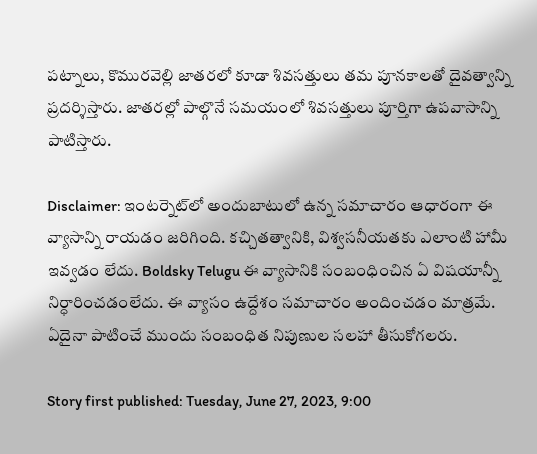పట్నాలు, కొమురవెల్లి జాతరలో కూడా శివసత్తులు తమ పూనకాలతో దైవత్వాన్ని ప్రదర్శిస్తారు. జాతరల్లో పాల్గొనే సమయంలో శివసత్తులు పూర్తిగా ఉపవాసాన్ని పాటిస్తారు.

Disclaimer: ఇంటర్నెట్‌లో అందుబాటులో ఉన్న సమాచారం ఆధారంగా ఈ వ్యాసాన్ని రాయడం జరిగింది. కచ్చితత్వానికి, విశ్వసనీయతకు ఎలాంటి హామీ ఇవ్వడం లేదు. Boldsky Telugu ఈ వ్యాసానికి సంబంధించిన ఏ విషయాన్నీ నిర్ధారించడంలేదు. ఈ వ్యాసం ఉద్దేశం సమాచారం అందించడం మాత్రమే. ఏదైనా పాటించే ముందు సంబంధిత నిపుణుల సలహా తీసుకోగలరు.

Story first published: Tuesday, June 27, 2023, 9:00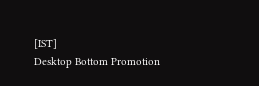[IST]
Desktop Bottom Promotion